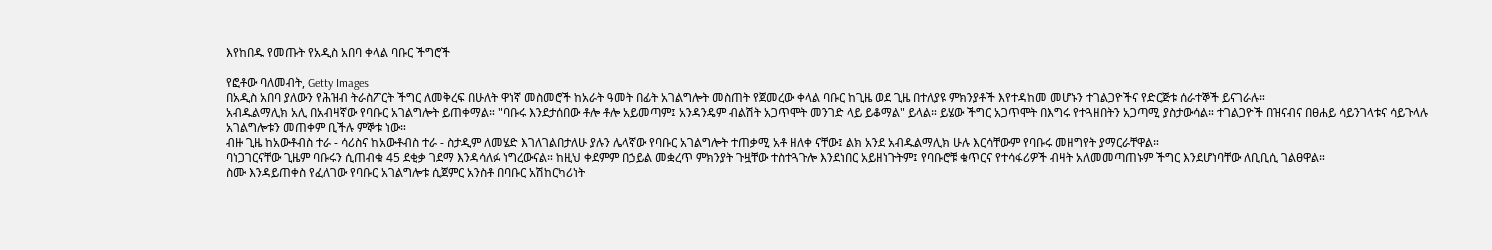እየከበዱ የመጡት የአዲስ አበባ ቀላል ባቡር ችግሮች

የፎቶው ባለመብት, Getty Images
በአዲስ አበባ ያለውን የሕዝብ ትራስፖርት ችግር ለመቅረፍ በሁለት ዋነኛ መስመሮች ከአራት ዓመት በፊት አገልግሎት መስጠት የጀመረው ቀላል ባቡር ከጊዜ ወደ ጊዜ በተለያዩ ምክንያቶች እየተዳከመ መሆኑን ተገልጋዮችና የድርጅቱ ሰራተኞች ይናገራሉ።
አብዱልማሊክ አሊ በአብዛኛው የባቡር አገልግሎት ይጠቀማል። "ባቡሩ እንደታሰበው ቶሎ ቶሎ አይመጣም፤ አንዳንዴም ብልሽት አጋጥሞት መንገድ ላይ ይቆማል" ይላል። ይሄው ችግር አጋጥሞት በእግሩ የተጓዘበትን አጋጣሚ ያስታውሳል። ተገልጋዮች በዝናብና በፀሐይ ሳይንገላቱና ሳይጉላሉ አገልግሎቱን መጠቀም ቢችሉ ምኞቱ ነው።
ብዙ ጊዜ ከአውቶብስ ተራ - ሳሪስና ከአውቶብስ ተራ - ስታዲም ለመሄድ እገለገልበታለሁ ያሉን ሌላኛው የባቡር አገልግሎት ተጠቃሚ አቶ ዘለቀ ናቸው፤ ልክ አንደ አብዱልማሊክ ሁሉ እርሳቸውም የባቡሩ መዘግየት ያማርራቸዋል።
ባነጋገርናቸው ጊዜም ባቡሩን ሲጠብቁ 45 ደቂቃ ገደማ እንዳሳለፉ ነግረውናል። ከዚህ ቀደምም በኃይል መቋረጥ ምክንያት ጉዟቸው ተስተጓጉሎ እንደነበር አይዘነጉትም፤ የባቡሮቹ ቁጥርና የተሳፋሪዎች ብዛት አለመመጣጠኑም ችግር እንደሆነባቸው ለቢቢሲ ገልፀዋል።
ስሙ እንዳይጠቀስ የፈለገው የባቡር አገልግሎቱ ሲጀምር አንስቶ በባቡር አሽከርካሪነት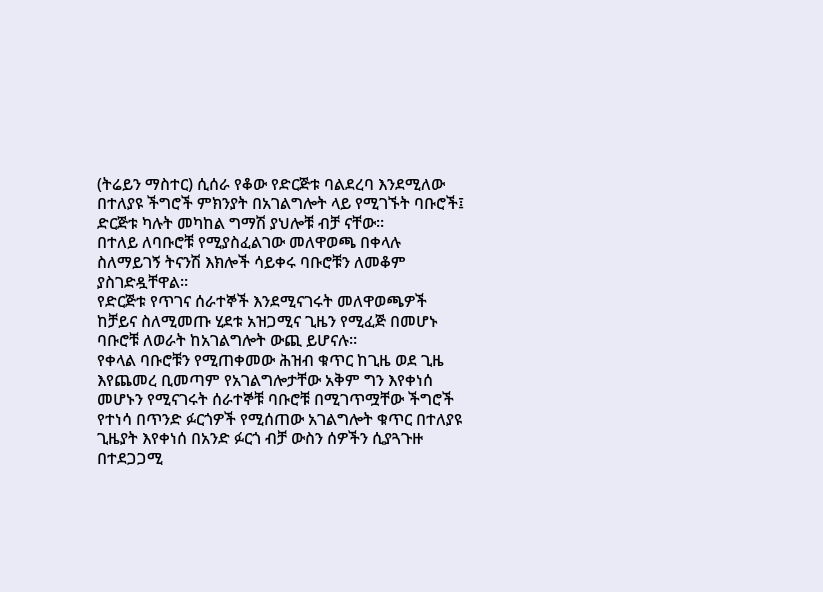(ትሬይን ማስተር) ሲሰራ የቆው የድርጅቱ ባልደረባ እንደሚለው በተለያዩ ችግሮች ምክንያት በአገልግሎት ላይ የሚገኙት ባቡሮች፤ ድርጅቱ ካሉት መካከል ግማሽ ያህሎቹ ብቻ ናቸው።
በተለይ ለባቡሮቹ የሚያስፈልገው መለዋወጫ በቀላሉ ስለማይገኝ ትናንሽ እክሎች ሳይቀሩ ባቡሮቹን ለመቆም ያስገድዷቸዋል።
የድርጅቱ የጥገና ሰራተኞች እንደሚናገሩት መለዋወጫዎች ከቻይና ስለሚመጡ ሂደቱ አዝጋሚና ጊዜን የሚፈጅ በመሆኑ ባቡሮቹ ለወራት ከአገልግሎት ውጪ ይሆናሉ።
የቀላል ባቡሮቹን የሚጠቀመው ሕዝብ ቁጥር ከጊዜ ወደ ጊዜ እየጨመረ ቢመጣም የአገልግሎታቸው አቅም ግን እየቀነሰ መሆኑን የሚናገሩት ሰራተኞቹ ባቡሮቹ በሚገጥሟቸው ችግሮች የተነሳ በጥንድ ፉርጎዎች የሚሰጠው አገልግሎት ቁጥር በተለያዩ ጊዜያት እየቀነሰ በአንድ ፉርጎ ብቻ ውስን ሰዎችን ሲያጓጉዙ በተደጋጋሚ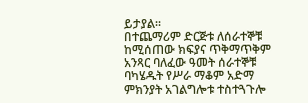ይታያል።
በተጨማሪም ድርጅቱ ለሰራተኞቹ ከሚሰጠው ክፍያና ጥቅማጥቅም አንጻር ባለፈው ዓመት ሰራተኞቹ ባካሄዱት የሥራ ማቆም አድማ ምክንያት አገልግሎቱ ተስተጓጉሎ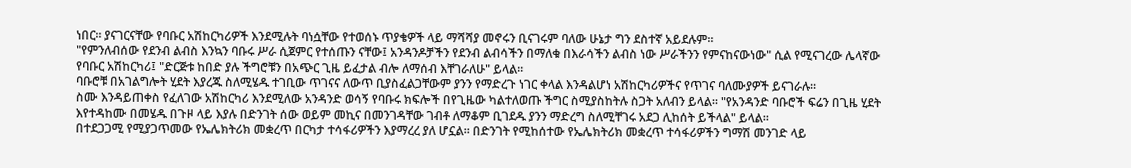ነበር። ያናገርናቸው የባቡር አሽከርካሪዎች እንደሚሉት ባነሷቸው የተወሰኑ ጥያቄዎች ላይ ማሻሻያ መኖሩን ቢናገሩም ባለው ሁኔታ ግን ደስተኛ አይደሉም።
"የምንለብሰው የደንብ ልብስ እንኳን ባቡሩ ሥራ ሲጀምር የተሰጡን ናቸው፤ አንዳንዶቻችን የደንብ ልብሳችን በማለቁ በእራሳችን ልብስ ነው ሥራችንን የምናከናውነው" ሲል የሚናገረው ሌላኛው የባቡር አሽከርካሪ፤ "ድርጅቱ ከበድ ያሉ ችግሮቹን በአጭር ጊዜ ይፈታል ብሎ ለማሰብ እቸገራለሁ" ይላል።
ባቡሮቹ በአገልግሎት ሂደት እያረጁ ስለሚሄዱ ተገቢው ጥገናና ለውጥ ቢያስፈልጋቸውም ያንን የማድረጉ ነገር ቀላል እንዳልሆነ አሽከርካሪዎችና የጥገና ባለሙያዎች ይናገራሉ።
ስሙ እንዳይጠቀስ የፈለገው አሽከርካሪ እንደሚለው አንዳንድ ወሳኝ የባቡሩ ክፍሎች በየጊዜው ካልተለወጡ ችግር ስሚያስከትሉ ስጋት አለብን ይላል። "የአንዳንድ ባቡሮች ፍሬን በጊዜ ሂደት እየተዳከሙ በመሄዱ በጉዞ ላይ እያሉ በድንገት ሰው ወይም መኪና በመንገዳቸው ገብቶ ለማቆም ቢገደዱ ያንን ማድረግ ስለሚቸገሩ አደጋ ሊከሰት ይችላል" ይላል።
በተደጋጋሚ የሚያጋጥመው የኤሌክትሪክ መቋረጥ በርካታ ተሳፋሪዎችን እያማረረ ያለ ሆኗል። በድንገት የሚከሰተው የኤሌክትሪክ መቋረጥ ተሳፋሪዎችን ግማሽ መንገድ ላይ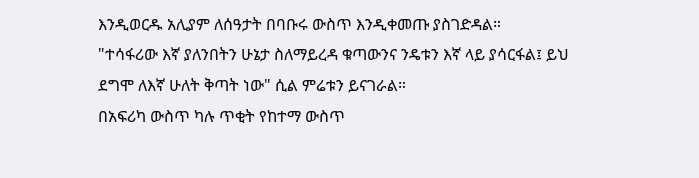እንዲወርዱ አሊያም ለሰዓታት በባቡሩ ውስጥ እንዲቀመጡ ያስገድዳል።
"ተሳፋሪው እኛ ያለንበትን ሁኔታ ስለማይረዳ ቁጣውንና ንዴቱን እኛ ላይ ያሳርፋል፤ ይህ ደግሞ ለእኛ ሁለት ቅጣት ነው" ሲል ምሬቱን ይናገራል።
በአፍሪካ ውስጥ ካሉ ጥቂት የከተማ ውስጥ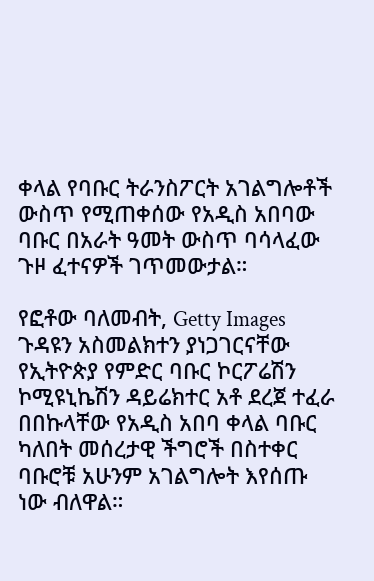ቀላል የባቡር ትራንስፖርት አገልግሎቶች ውስጥ የሚጠቀሰው የአዲስ አበባው ባቡር በአራት ዓመት ውስጥ ባሳላፈው ጉዞ ፈተናዎች ገጥመውታል።

የፎቶው ባለመብት, Getty Images
ጉዳዩን አስመልክተን ያነጋገርናቸው የኢትዮጵያ የምድር ባቡር ኮርፖሬሽን ኮሚዩኒኬሽን ዳይሬክተር አቶ ደረጀ ተፈራ በበኩላቸው የአዲስ አበባ ቀላል ባቡር ካለበት መሰረታዊ ችግሮች በስተቀር ባቡሮቹ አሁንም አገልግሎት እየሰጡ ነው ብለዋል።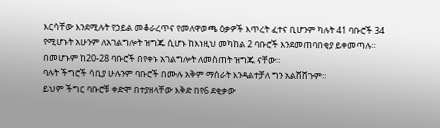እርሳቸው እንደሚሉት የኃይል መቆራረጥና የመለዋወጫ ዕቃዎች እጥረት ፈተና ቢሆንም ካሉት 41 ባቡሮች 34 የሚሆኑት አሁንም ለአገልግሎት ዝግጁ ሲሆኑ ከእነዚህ መካከል 2 ባቡሮች እንደመጠባበቂያ ይቀመጣሉ። በመሆኑም ከ20-28 ባቡሮች በየቀኑ አገልግሎት ለመስጠት ዝግጁ ናቸው።
ባሉት ችግሮች ሳቢያ ሁሉንም ባቡሮች በሙሉ አቅም ማሰራት እንዳልተቻለ ግን አልሸሸጉም።
ይህም ችግር ባቡሮቹ ቀድሞ በተያዘላቸው እቅድ በየ6 ደቂቃው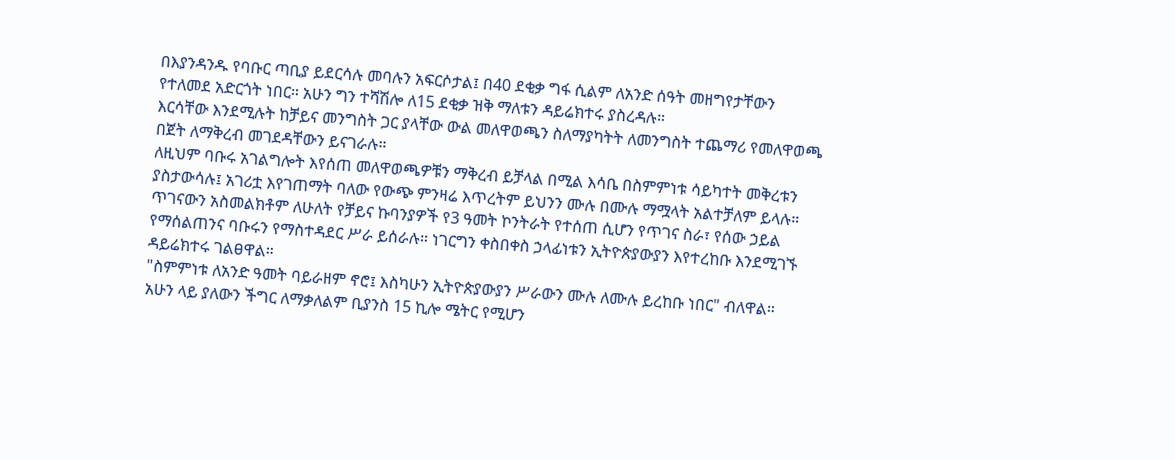በእያንዳንዱ የባቡር ጣቢያ ይደርሳሉ መባሉን አፍርሶታል፤ በ40 ደቂቃ ግፋ ሲልም ለአንድ ሰዓት መዘግየታቸውን የተለመደ አድርጎት ነበር። አሁን ግን ተሻሽሎ ለ15 ደቂቃ ዝቅ ማለቱን ዳይሬክተሩ ያስረዳሉ።
እርሳቸው እንደሚሉት ከቻይና መንግስት ጋር ያላቸው ውል መለዋወጫን ስለማያካትት ለመንግስት ተጨማሪ የመለዋወጫ በጀት ለማቅረብ መገደዳቸውን ይናገራሉ።
ለዚህም ባቡሩ አገልግሎት እየሰጠ መለዋወጫዎቹን ማቅረብ ይቻላል በሚል እሳቤ በስምምነቱ ሳይካተት መቅረቱን ያስታውሳሉ፤ አገሪቷ እየገጠማት ባለው የውጭ ምንዛሬ እጥረትም ይህንን ሙሉ በሙሉ ማሟላት አልተቻለም ይላሉ።
ጥገናውን አስመልክቶም ለሁለት የቻይና ኩባንያዎች የ3 ዓመት ኮንትራት የተሰጠ ሲሆን የጥገና ስራ፣ የሰው ኃይል የማሰልጠንና ባቡሩን የማስተዳደር ሥራ ይሰራሉ። ነገርግን ቀስበቀስ ኃላፊነቱን ኢትዮጵያውያን እየተረከቡ እንደሚገኙ ዳይሬክተሩ ገልፀዋል።
"ስምምነቱ ለአንድ ዓመት ባይራዘም ኖሮ፤ እስካሁን ኢትዮጵያውያን ሥራውን ሙሉ ለሙሉ ይረከቡ ነበር" ብለዋል።
አሁን ላይ ያለውን ችግር ለማቃለልም ቢያንስ 15 ኪሎ ሜትር የሚሆን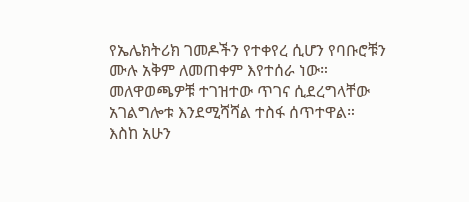የኤሌክትሪክ ገመዶችን የተቀየረ ሲሆን የባቡሮቹን ሙሉ አቅም ለመጠቀም እየተሰራ ነው። መለዋወጫዎቹ ተገዝተው ጥገና ሲደረግላቸው አገልግሎቱ እንደሚሻሻል ተስፋ ሰጥተዋል።
እስከ አሁን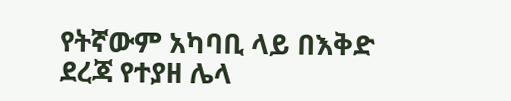የትኛውም አካባቢ ላይ በእቅድ ደረጃ የተያዘ ሌላ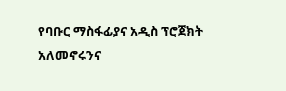የባቡር ማስፋፊያና አዲስ ፕሮጀክት አለመኖሩንና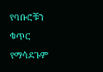የባቡሮቹን ቁጥር የማሳደጉም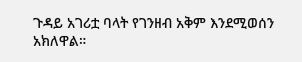ጉዳይ አገሪቷ ባላት የገንዘብ አቅም እንደሚወሰን አክለዋል።